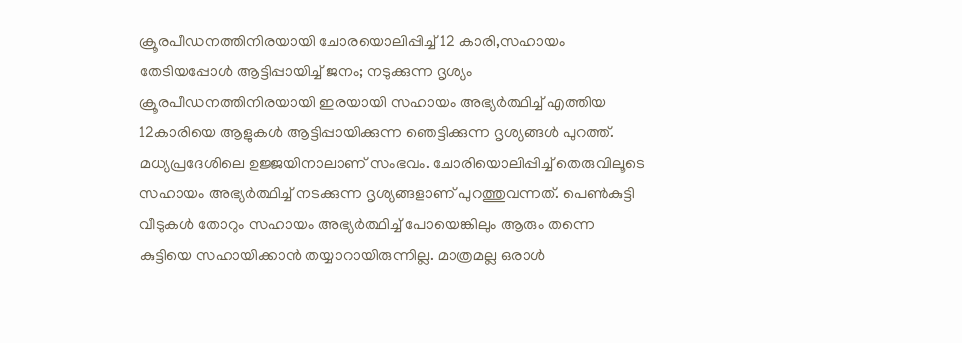ക്രൂരപീഡനത്തിനിരയായി ചോരയൊലിപ്പിച്ച് 12 കാരി,സഹായം തേടിയപ്പോൾ ആട്ടിപ്പായിച്ച് ജനം; നടുക്കുന്ന ദൃശ്യം
ക്രൂരപീഡനത്തിനിരയായി ഇരയായി സഹായം അഭ്യർത്ഥിച്ച് എത്തിയ 12കാരിയെ ആളുകൾ ആട്ടിപ്പായിക്കുന്ന ഞെട്ടിക്കുന്ന ദൃശ്യങ്ങൾ പുറത്ത്. മധ്യപ്രദേശിലെ ഉജ്ജയിനാലാണ് സംഭവം. ചോരിയൊലിപ്പിച്ച് തെരുവിലൂടെ സഹായം അഭ്യർത്ഥിച്ച് നടക്കുന്ന ദൃശ്യങ്ങളാണ് പുറത്തുവന്നത്. പെൺകുട്ടി വീടുകൾ തോറും സഹായം അഭ്യർത്ഥിച്ച് പോയെങ്കിലും ആരും തന്നെ കുട്ടിയെ സഹായിക്കാൻ തയ്യാറായിരുന്നില്ല. മാത്രമല്ല ഒരാൾ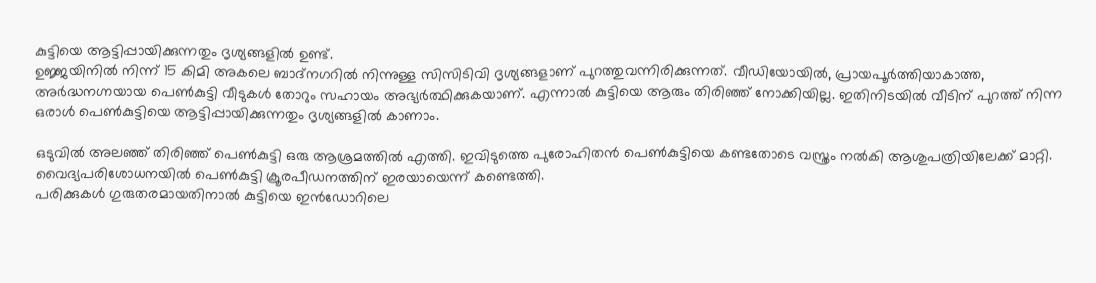കുട്ടിയെ ആട്ടിപ്പായിക്കുന്നതും ദൃശ്യങ്ങളിൽ ഉണ്ട്.
ഉജ്ജയിനിൽ നിന്ന് 15 കിമി അകലെ ബാദ്നഗറിൽ നിന്നുള്ള സിസിടിവി ദൃശ്യങ്ങളാണ് പുറത്തുവന്നിരിക്കുന്നത്. വീഡിയോയിൽ, പ്രായപൂർത്തിയാകാത്ത, അർദ്ധനഗ്നയായ പെൺകുട്ടി വീടുകൾ തോറും സഹായം അഭ്യർത്ഥിക്കുകയാണ്. എന്നാൽ കുട്ടിയെ ആരും തിരിഞ്ഞ് നോക്കിയില്ല. ഇതിനിടയിൽ വീടിന് പുറത്ത് നിന്ന ഒരാൾ പെൺകുട്ടിയെ ആട്ടിപ്പായിക്കുന്നതും ദൃശ്യങ്ങളിൽ കാണാം.

ഒടുവിൽ അലഞ്ഞ് തിരിഞ്ഞ് പെൺകുട്ടി ഒരു ആശ്രമത്തിൽ എത്തി. ഇവിടുത്തെ പുരോഹിതൻ പെൺകുട്ടിയെ കണ്ടതോടെ വസ്ത്രം നൽകി ആശുപത്രിയിലേക്ക് മാറ്റി. വൈദ്യപരിശോധനയിൽ പെൺകുട്ടി ക്രൂരപീഡനത്തിന് ഇരയായെന്ന് കണ്ടെത്തി.
പരിക്കുകൾ ഗുരുതരമായതിനാൽ കുട്ടിയെ ഇൻഡോറിലെ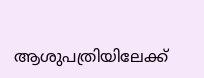ആശുപത്രിയിലേക്ക്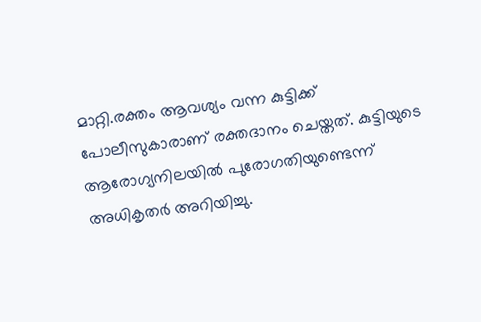മാറ്റി.രക്തം ആവശ്യം വന്ന കുട്ടിക്ക് പോലീസുകാരാണ് രക്തദാനം ചെയ്തത്. കുട്ടിയുടെ ആരോഗ്യനിലയിൽ പുരോഗതിയുണ്ടെന്ന് അധികൃതർ അറിയിച്ചു.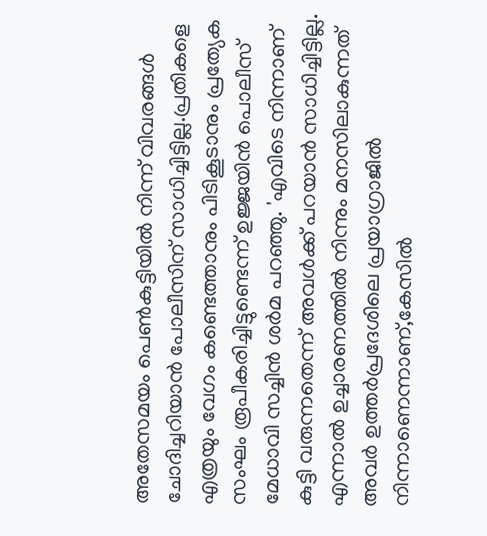അതേസമയം പെൺകുട്ടിയിൽ നിന്ന് വിവരങ്ങൾ ചോദിച്ചറിയാൻ പോലീസിന് സാധിച്ചിട്ടില്ല.പ്രതികളെ എത്രയും വേഗം കണ്ടെത്താനും പിടികൂടാനും പ്രത്യേക സംഘം രൂപീകരിച്ചിട്ടുണ്ടെന്ന് ഉജ്ജയിൻ പൊലീസ് മേധാവി സച്ചിൻ ശർമ പറഞ്ഞു. 'എവിടെ നിന്നാണ് കുട്ടി വരുന്നതെന്ന് അവൾക്ക് പറയാൻ സാധിച്ചിട്ടില്ല. എന്നാൽ ഉച്ചാരണത്തിൽ നിന്നും മനസിലാകുന്നത് അവർ ഉത്തർപ്രദേശിലെ പ്രയാഗ്രാജിൽ നിന്നാണെന്നാണ്,കേസിൽ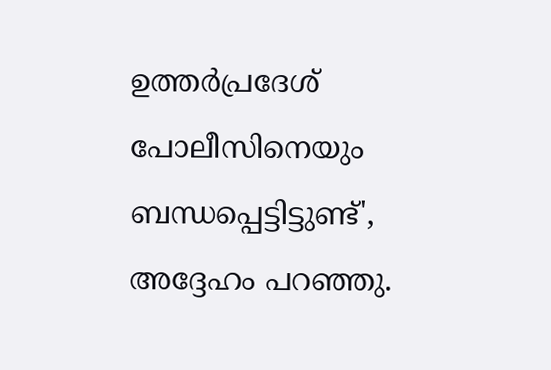ഉത്തർപ്രദേശ് പോലീസിനെയും ബന്ധപ്പെട്ടിട്ടുണ്ട്', അദ്ദേഹം പറഞ്ഞു.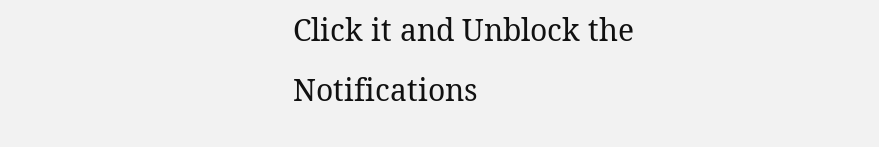Click it and Unblock the Notifications